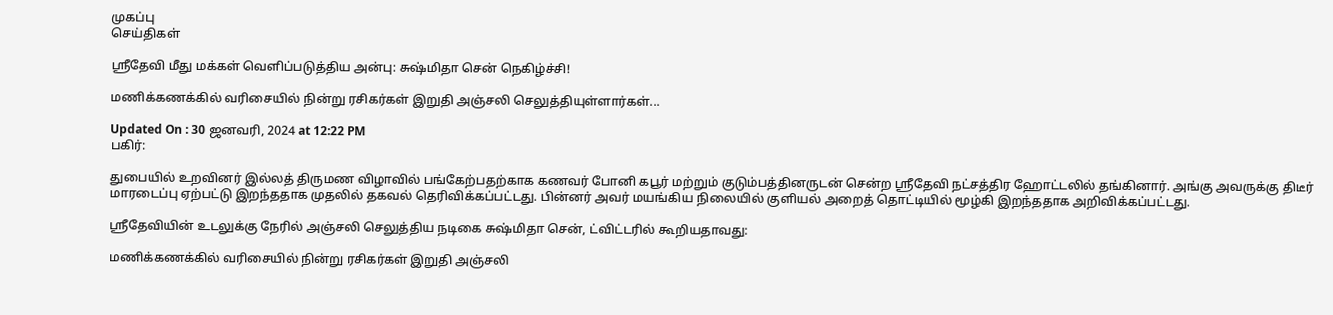முகப்பு
செய்திகள்

ஸ்ரீதேவி மீது மக்கள் வெளிப்படுத்திய அன்பு: சுஷ்மிதா சென் நெகிழ்ச்சி!

மணிக்கணக்கில் வரிசையில் நின்று ரசிகர்கள் இறுதி அஞ்சலி செலுத்தியுள்ளார்கள்...

Updated On : 30 ஜனவரி, 2024 at 12:22 PM
பகிர்:

துபையில் உறவினர் இல்லத் திருமண விழாவில் பங்கேற்பதற்காக கணவர் போனி கபூர் மற்றும் குடும்பத்தினருடன் சென்ற ஸ்ரீதேவி நட்சத்திர ஹோட்டலில் தங்கினார். அங்கு அவருக்கு திடீர் மாரடைப்பு ஏற்பட்டு இறந்ததாக முதலில் தகவல் தெரிவிக்கப்பட்டது. பின்னர் அவர் மயங்கிய நிலையில் குளியல் அறைத் தொட்டியில் மூழ்கி இறந்ததாக அறிவிக்கப்பட்டது.

ஸ்ரீதேவியின் உடலுக்கு நேரில் அஞ்சலி செலுத்திய நடிகை சுஷ்மிதா சென், ட்விட்டரில் கூறியதாவது:

மணிக்கணக்கில் வரிசையில் நின்று ரசிகர்கள் இறுதி அஞ்சலி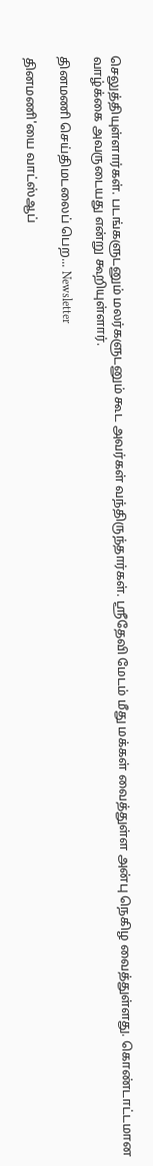செலுத்தியுள்ளார்கள். படங்களுடனும் மலர்களுடனும் கூட அவர்கள் வந்திருந்தார்கள். ஸ்ரீதேவி மேடம் மீது மக்கள் வைத்துள்ள அன்பு நெகிழ வைத்துள்ளது. கொண்டாட்டமான வாழ்க்கை அவருடையது என்று கூறியுள்ளார்.

தினமணி செய்திமடலைப் பெற... Newsletter

தினமணி'யை வாட்ஸ்ஆப்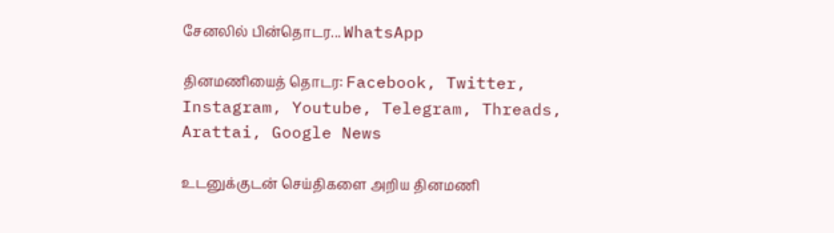சேனலில் பின்தொடர... WhatsApp

தினமணியைத் தொடர: Facebook, Twitter, Instagram, Youtube, Telegram, Threads, Arattai, Google News

உடனுக்குடன் செய்திகளை அறிய தினமணி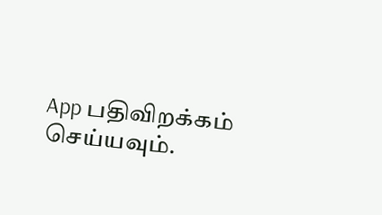App பதிவிறக்கம் செய்யவும்.